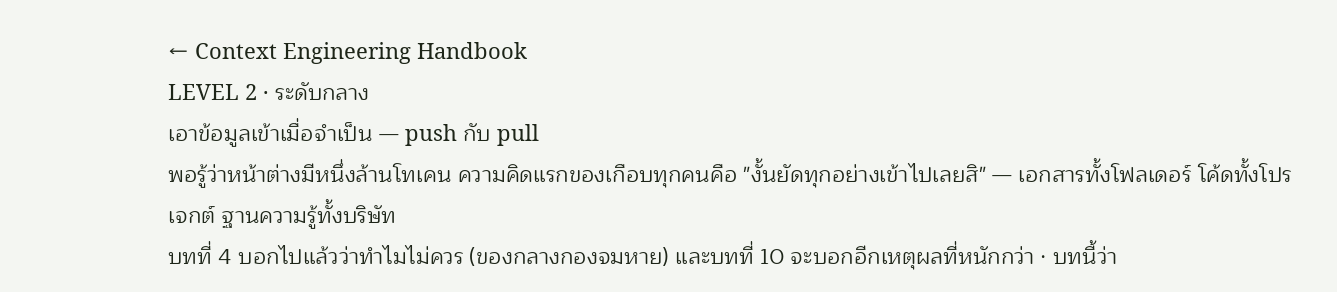← Context Engineering Handbook
LEVEL 2 · ระดับกลาง
เอาข้อมูลเข้าเมื่อจำเป็น — push กับ pull
พอรู้ว่าหน้าต่างมีหนึ่งล้านโทเคน ความคิดแรกของเกือบทุกคนคือ "งั้นยัดทุกอย่างเข้าไปเลยสิ" — เอกสารทั้งโฟลเดอร์ โค้ดทั้งโปรเจกต์ ฐานความรู้ทั้งบริษัท
บทที่ 4 บอกไปแล้วว่าทำไมไม่ควร (ของกลางกองจมหาย) และบทที่ 10 จะบอกอีกเหตุผลที่หนักกว่า · บทนี้ว่า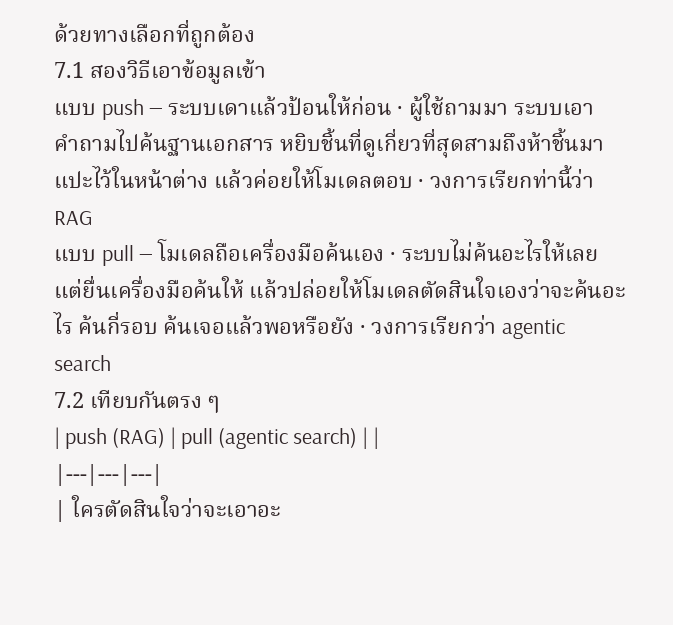ด้วยทางเลือกที่ถูกต้อง
7.1 สองวิธีเอาข้อมูลเข้า
แบบ push — ระบบเดาแล้วป้อนให้ก่อน · ผู้ใช้ถามมา ระบบเอาคำถามไปค้นฐานเอกสาร หยิบชิ้นที่ดูเกี่ยวที่สุดสามถึงห้าชิ้นมาแปะไว้ในหน้าต่าง แล้วค่อยให้โมเดลตอบ · วงการเรียกท่านี้ว่า RAG
แบบ pull — โมเดลถือเครื่องมือค้นเอง · ระบบไม่ค้นอะไรให้เลย แต่ยื่นเครื่องมือค้นให้ แล้วปล่อยให้โมเดลตัดสินใจเองว่าจะค้นอะไร ค้นกี่รอบ ค้นเจอแล้วพอหรือยัง · วงการเรียกว่า agentic search
7.2 เทียบกันตรง ๆ
| push (RAG) | pull (agentic search) | |
|---|---|---|
| ใครตัดสินใจว่าจะเอาอะ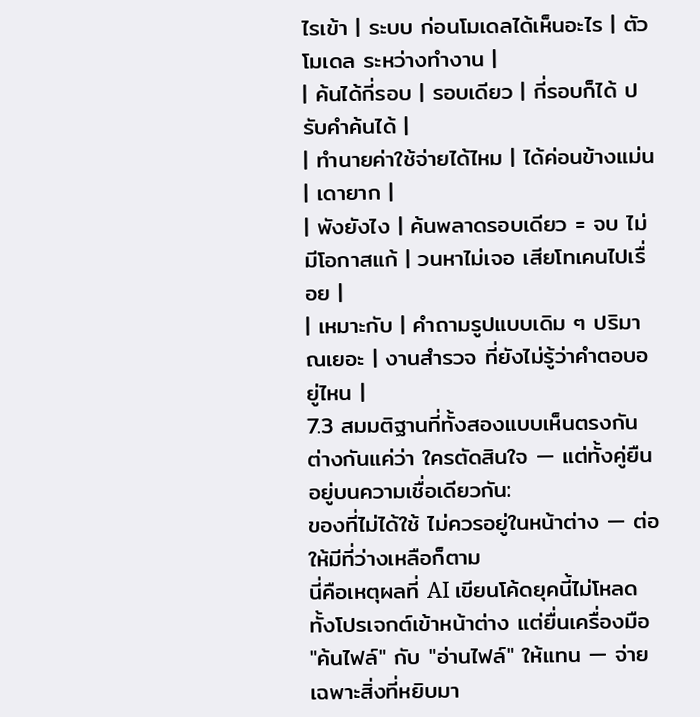ไรเข้า | ระบบ ก่อนโมเดลได้เห็นอะไร | ตัวโมเดล ระหว่างทำงาน |
| ค้นได้กี่รอบ | รอบเดียว | กี่รอบก็ได้ ปรับคำค้นได้ |
| ทำนายค่าใช้จ่ายได้ไหม | ได้ค่อนข้างแม่น | เดายาก |
| พังยังไง | ค้นพลาดรอบเดียว = จบ ไม่มีโอกาสแก้ | วนหาไม่เจอ เสียโทเคนไปเรื่อย |
| เหมาะกับ | คำถามรูปแบบเดิม ๆ ปริมาณเยอะ | งานสำรวจ ที่ยังไม่รู้ว่าคำตอบอยู่ไหน |
7.3 สมมติฐานที่ทั้งสองแบบเห็นตรงกัน
ต่างกันแค่ว่า ใครตัดสินใจ — แต่ทั้งคู่ยืนอยู่บนความเชื่อเดียวกัน:
ของที่ไม่ได้ใช้ ไม่ควรอยู่ในหน้าต่าง — ต่อให้มีที่ว่างเหลือก็ตาม
นี่คือเหตุผลที่ AI เขียนโค้ดยุคนี้ไม่โหลดทั้งโปรเจกต์เข้าหน้าต่าง แต่ยื่นเครื่องมือ "ค้นไฟล์" กับ "อ่านไฟล์" ให้แทน — จ่ายเฉพาะสิ่งที่หยิบมา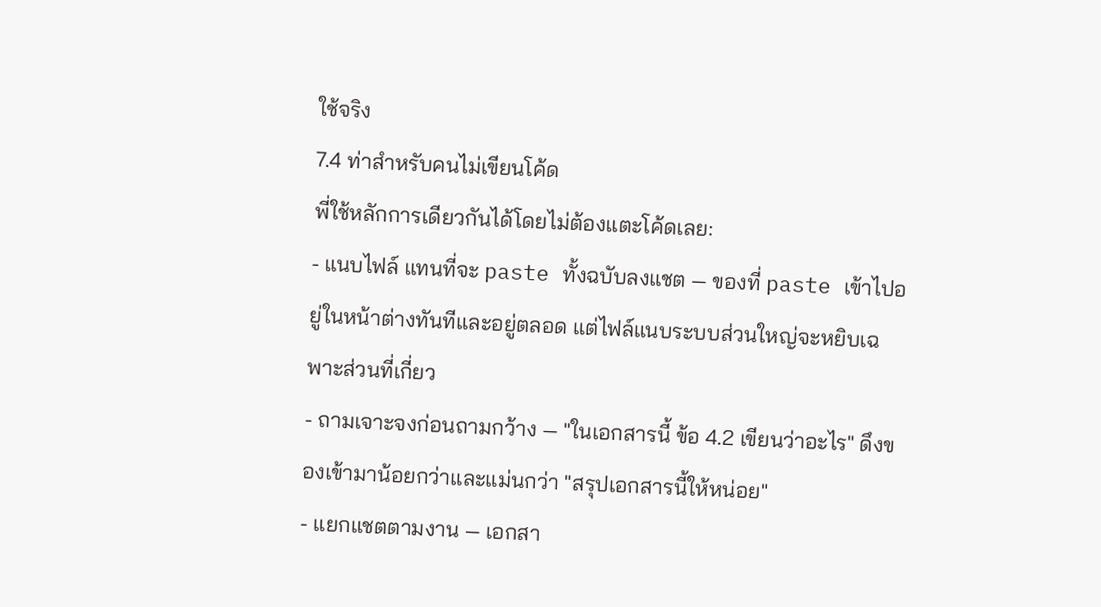ใช้จริง
7.4 ท่าสำหรับคนไม่เขียนโค้ด
พี่ใช้หลักการเดียวกันได้โดยไม่ต้องแตะโค้ดเลย:
- แนบไฟล์ แทนที่จะ paste ทั้งฉบับลงแชต — ของที่ paste เข้าไปอยู่ในหน้าต่างทันทีและอยู่ตลอด แต่ไฟล์แนบระบบส่วนใหญ่จะหยิบเฉพาะส่วนที่เกี่ยว
- ถามเจาะจงก่อนถามกว้าง — "ในเอกสารนี้ ข้อ 4.2 เขียนว่าอะไร" ดึงของเข้ามาน้อยกว่าและแม่นกว่า "สรุปเอกสารนี้ให้หน่อย"
- แยกแชตตามงาน — เอกสา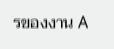รของงาน A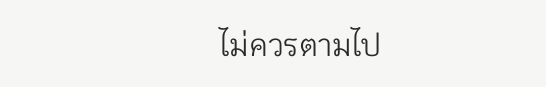ไม่ควรตามไป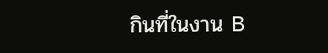กินที่ในงาน B